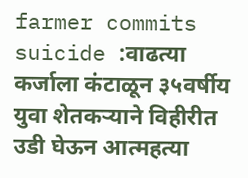farmer commits suicide :वाढत्या कर्जाला कंटाळून ३५वर्षीय युवा शेतकऱ्याने विहीरीत उडी घेऊन आत्महत्या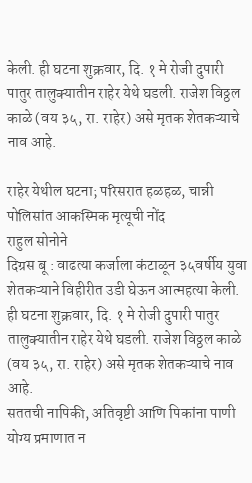केली. ही घटना शुक्रवार, दि. १ मे रोजी दुपारी पातुर तालुक्यातीन राहेर येथे घडली. राजेश विठ्ठल काळे (वय ३५, रा. राहेर) असे मृतक शेतकऱ्याचे नाव आहे.

राहेर येथील घटना; परिसरात हळहळ, चान्नी पोलिसांत आकस्मिक मृत्यूची नोंद
राहुल सोनोने
दिग्रस बू : वाढत्या कर्जाला कंटाळून ३५वर्षीय युवा शेतकऱ्याने विहीरीत उडी घेऊन आत्महत्या केली. ही घटना शुक्रवार, दि. १ मे रोजी दुपारी पातुर तालुक्यातीन राहेर येथे घडली. राजेश विठ्ठल काळे (वय ३५, रा. राहेर) असे मृतक शेतकऱ्याचे नाव आहे.
सततची नापिकी, अतिवृष्टी आणि पिकांना पाणी योग्य प्रमाणात न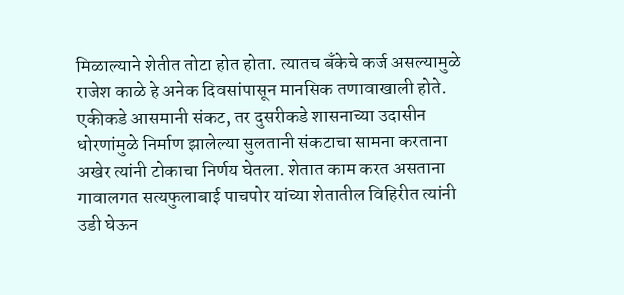मिळाल्याने शेतीत तोटा होत होता. त्यातच बँकेचे कर्ज असल्यामुळे राजेश काळे हे अनेक दिवसांपासून मानसिक तणावाखाली होते. एकीकडे आसमानी संकट, तर दुसरीकडे शासनाच्या उदासीन धोरणांमुळे निर्माण झालेल्या सुलतानी संकटाचा सामना करताना अखेर त्यांनी टोकाचा निर्णय घेतला. शेतात काम करत असताना गावालगत सत्यफुलाबाई पाचपोर यांच्या शेतातील विहिरीत त्यांनी उडी घेऊन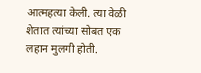आत्महत्या केली. त्या वेळी शेतात त्यांच्या सोबत एक लहान मुलगी होती.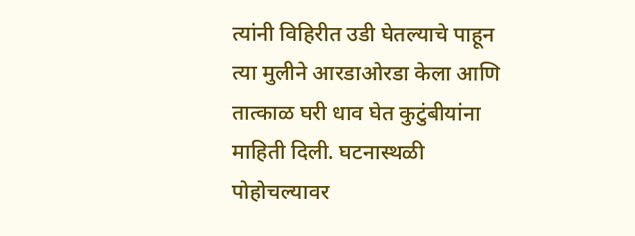त्यांनी विहिरीत उडी घेतल्याचे पाहून त्या मुलीने आरडाओरडा केला आणि तात्काळ घरी धाव घेत कुटुंबीयांना माहिती दिली. घटनास्थळी पोहोचल्यावर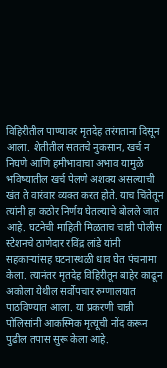विहिरीतील पाण्यावर मृतदेह तरंगताना दिसून आला. शेतीतील सततचे नुकसान, खर्च न निघणे आणि हमीभावाचा अभाव यामुळे भविष्यातील खर्च पेलणे अशक्य असल्याची खंत ते वारंवार व्यक्त करत होते. याच चिंतेतून त्यांनी हा कठोर निर्णय घेतल्याचे बोलले जात आहे. घटनेची माहिती मिळताच चान्नी पोलीस स्टेशनचे ठाणेदार रविंद्र लांडे यांनी सहकाऱ्यांसह घटनास्थळी धाव घेत पंचनामा केला. त्यानंतर मृतदेह विहिरीतून बाहेर काढून अकोला येथील सर्वोपचार रुग्णालयात पाठविण्यात आला. या प्रकरणी चान्नी पोलिसांनी आकस्मिक मृत्यूची नोंद करून पुढील तपास सुरू केला आहे.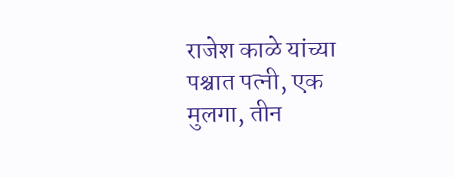राजेश काळे यांच्या पश्चात पत्नी, एक मुलगा, तीन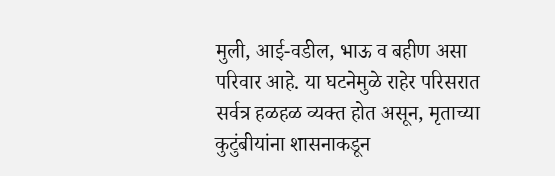मुली, आई-वडील, भाऊ व बहीण असा परिवार आहे. या घटनेमुळे राहेर परिसरात सर्वत्र हळहळ व्यक्त होत असून, मृताच्या कुटुंबीयांना शासनाकडून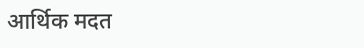आर्थिक मदत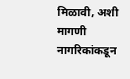मिळावी, अशी मागणी नागरिकांकडून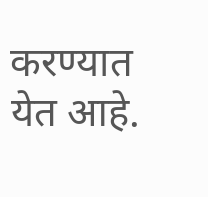करण्यात येत आहे.